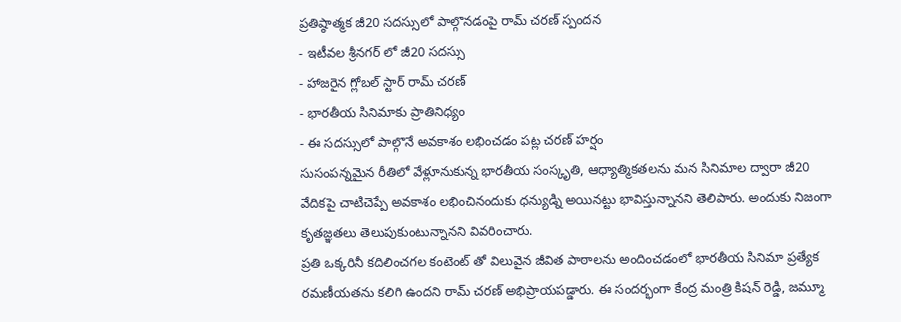ప్రతిష్ఠాత్మక జీ20 సదస్సులో పాల్గొనడంపై రామ్ చరణ్ స్పందన
- ఇటీవల శ్రీనగర్ లో జీ20 సదస్సు
- హాజరైన గ్లోబల్ స్టార్ రామ్ చరణ్
- భారతీయ సినిమాకు ప్రాతినిధ్యం
- ఈ సదస్సులో పాల్గొనే అవకాశం లభించడం పట్ల చరణ్ హర్షం
సుసంపన్నమైన రీతిలో వేళ్లూనుకున్న భారతీయ సంస్కృతి, ఆధ్యాత్మికతలను మన సినిమాల ద్వారా జీ20 వేదికపై చాటిచెప్పే అవకాశం లభించినందుకు ధన్యుడ్ని అయినట్టు భావిస్తున్నానని తెలిపారు. అందుకు నిజంగా కృతజ్ఞతలు తెలుపుకుంటున్నానని వివరించారు.
ప్రతి ఒక్కరినీ కదిలించగల కంటెంట్ తో విలువైన జీవిత పాఠాలను అందించడంలో భారతీయ సినిమా ప్రత్యేక రమణీయతను కలిగి ఉందని రామ్ చరణ్ అభిప్రాయపడ్డారు. ఈ సందర్భంగా కేంద్ర మంత్రి కిషన్ రెడ్డి, జమ్మూ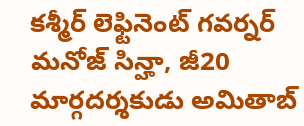కశ్మీర్ లెఫ్టినెంట్ గవర్నర్ మనోజ్ సిన్హా, జీ20 మార్గదర్శకుడు అమితాబ్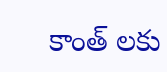కాంత్ లకు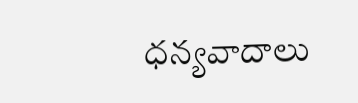ధన్యవాదాలు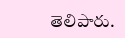తెలిపారు.